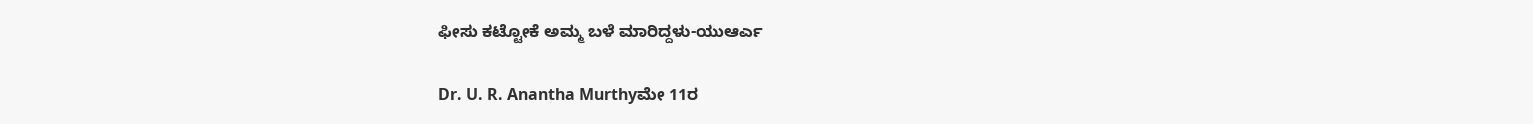ಫೀಸು ಕಟ್ಟೋಕೆ ಅಮ್ಮ ಬಳೆ ಮಾರಿದ್ದಳು-ಯುಆರ್ಎ

Dr. U. R. Anantha Murthyಮೇ 11ರ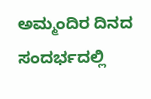ಅಮ್ಮಂದಿರ ದಿನದ ಸಂದರ್ಭದಲ್ಲಿ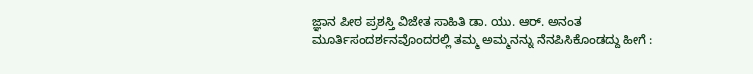ಜ್ಞಾನ ಪೀಠ ಪ್ರಶಸ್ತಿ ವಿಜೇತ ಸಾಹಿತಿ ಡಾ. ಯು. ಆರ್‌. ಅನಂತ ಮೂರ್ತಿಸಂದರ್ಶನವೊಂದರಲ್ಲಿ ತಮ್ಮ ಅಮ್ಮನನ್ನು ನೆನಪಿಸಿಕೊಂಡದ್ದು ಹೀಗೆ :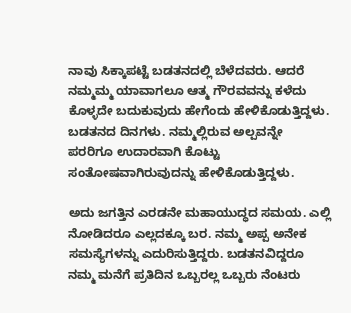ನಾವು ಸಿಕ್ಕಾಪಟ್ಟೆ ಬಡತನದಲ್ಲಿ ಬೆಳೆದವರು. ಆದರೆ ನಮ್ಮಮ್ಮ ಯಾವಾಗಲೂ ಆತ್ಮ ಗೌರವವನ್ನು ಕಳೆದು ಕೊಳ್ಳದೇ ಬದುಕುವುದು ಹೇಗೆಂದು ಹೇಳಿಕೊಡುತ್ತಿದ್ದಳು. ಬಡತನದ ದಿನಗಳು. ನಮ್ಮಲ್ಲಿರುವ ಅಲ್ಪವನ್ನೇ ಪರರಿಗೂ ಉದಾರವಾಗಿ ಕೊಟ್ಟು ಸಂತೋಷವಾಗಿರುವುದನ್ನು ಹೇಳಿಕೊಡುತ್ತಿದ್ದಳು.

ಅದು ಜಗತ್ತಿನ ಎರಡನೇ ಮಹಾಯುದ್ಧದ ಸಮಯ. ಎಲ್ಲಿ ನೋಡಿದರೂ ಎಲ್ಲದಕ್ಕೂ ಬರ. ನಮ್ಮ ಅಪ್ಪ ಅನೇಕ ಸಮಸ್ಯೆಗಳನ್ನು ಎದುರಿಸುತ್ತಿದ್ದರು. ಬಡತನವಿದ್ದರೂ ನಮ್ಮ ಮನೆಗೆ ಪ್ರತಿದಿನ ಒಬ್ಬರಲ್ಲ ಒಬ್ಬರು ನೆಂಟರು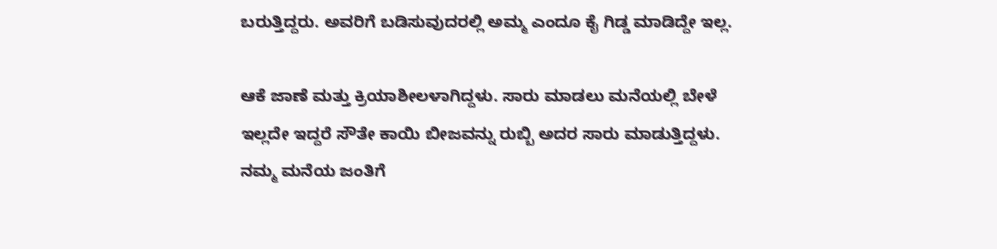ಬರುತ್ತಿದ್ದರು. ಅವರಿಗೆ ಬಡಿಸುವುದರಲ್ಲಿ ಅಮ್ಮ ಎಂದೂ ಕೈ ಗಿಡ್ಡ ಮಾಡಿದ್ದೇ ಇಲ್ಲ.

ಆಕೆ ಜಾಣೆ ಮತ್ತು ಕ್ರಿಯಾಶೀಲಳಾಗಿದ್ದಳು. ಸಾರು ಮಾಡಲು ಮನೆಯಲ್ಲಿ ಬೇಳೆ ಇಲ್ಲದೇ ಇದ್ದರೆ ಸೌತೇ ಕಾಯಿ ಬೀಜವನ್ನು ರುಬ್ಬಿ ಅದರ ಸಾರು ಮಾಡುತ್ತಿದ್ದಳು. ನಮ್ಮ ಮನೆಯ ಜಂತಿಗೆ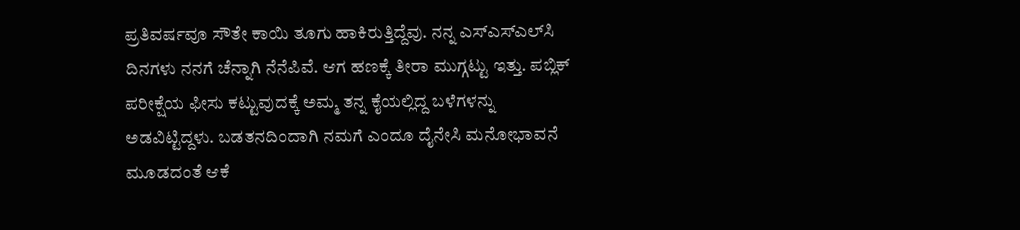ಪ್ರತಿವರ್ಷವೂ ಸೌತೇ ಕಾಯಿ ತೂಗು ಹಾಕಿರುತ್ತಿದ್ದೆವು. ನನ್ನ ಎಸ್‌ಎಸ್‌ಎಲ್‌ಸಿ ದಿನಗಳು ನನಗೆ ಚೆನ್ನಾಗಿ ನೆನೆಪಿವೆ. ಆಗ ಹಣಕ್ಕೆ ತೀರಾ ಮುಗ್ಗಟ್ಟು ಇತ್ತು. ಪಬ್ಲಿಕ್‌ ಪರೀಕ್ಷೆಯ ಫೀಸು ಕಟ್ಟುವುದಕ್ಕೆ ಅಮ್ಮ ತನ್ನ ಕೈಯಲ್ಲಿದ್ದ ಬಳೆಗಳನ್ನು ಅಡವಿಟ್ಟಿದ್ದಳು. ಬಡತನದಿಂದಾಗಿ ನಮಗೆ ಎಂದೂ ದೈನೇಸಿ ಮನೋಭಾವನೆ ಮೂಡದಂತೆ ಆಕೆ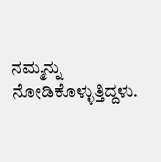ನಮ್ಮನ್ನು ನೋಡಿಕೊಳ್ಳುತ್ತಿದ್ದಳು.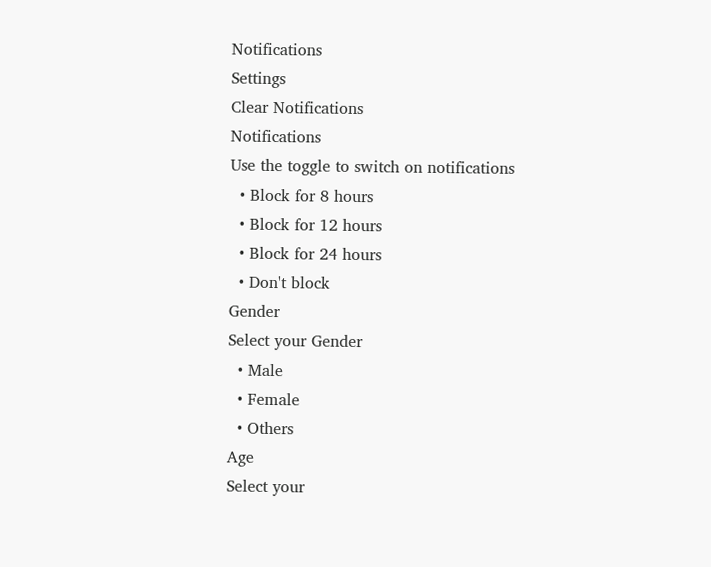Notifications
Settings
Clear Notifications
Notifications
Use the toggle to switch on notifications
  • Block for 8 hours
  • Block for 12 hours
  • Block for 24 hours
  • Don't block
Gender
Select your Gender
  • Male
  • Female
  • Others
Age
Select your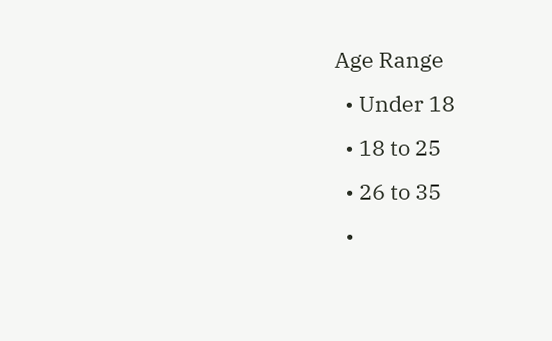Age Range
  • Under 18
  • 18 to 25
  • 26 to 35
  •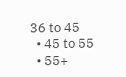36 to 45
  • 45 to 55
  • 55+